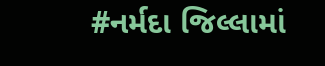#નર્મદા જિલ્લામાં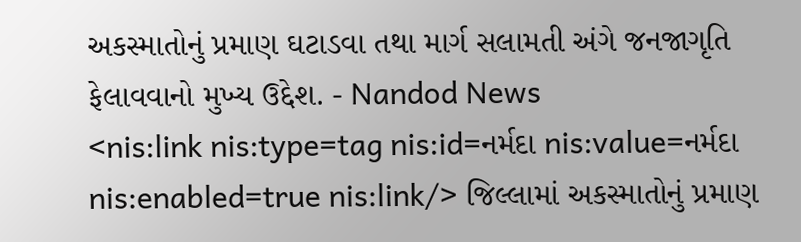અકસ્માતોનું પ્રમાણ ઘટાડવા તથા માર્ગ સલામતી અંગે જનજાગૃતિ ફેલાવવાનો મુખ્ય ઉદ્દેશ. - Nandod News
<nis:link nis:type=tag nis:id=નર્મદા nis:value=નર્મદા nis:enabled=true nis:link/> જિલ્લામાં અકસ્માતોનું પ્રમાણ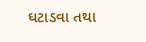ઘટાડવા તથા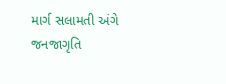માર્ગ સલામતી અંગે જનજાગૃતિ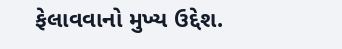ફેલાવવાનો મુખ્ય ઉદ્દેશ.